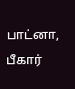பாட்னா, பீகார்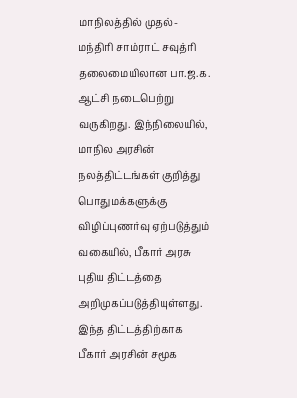மாநிலத்தில் முதல்-மந்திரி சாம்ராட் சவுத்ரி தலைமையிலான பா.ஜ.க. ஆட்சி நடைபெற்று வருகிறது. இந்நிலையில், மாநில அரசின் நலத்திட்டங்கள் குறித்து பொதுமக்களுக்கு விழிப்புணர்வு ஏற்படுத்தும் வகையில், பீகார் அரசு புதிய திட்டத்தை அறிமுகப்படுத்தியுள்ளது. இந்த திட்டத்திற்காக பீகார் அரசின் சமூக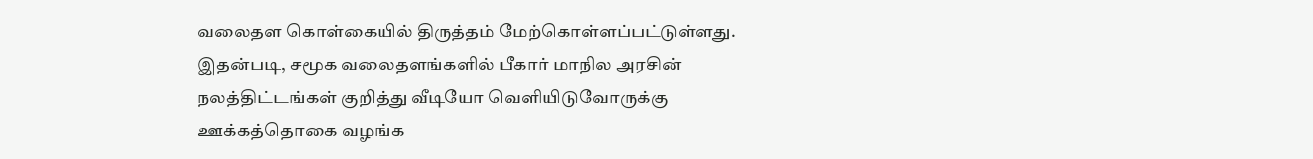வலைதள கொள்கையில் திருத்தம் மேற்கொள்ளப்பட்டுள்ளது. இதன்படி, சமூக வலைதளங்களில் பீகார் மாநில அரசின் நலத்திட்டங்கள் குறித்து வீடியோ வெளியிடுவோருக்கு ஊக்கத்தொகை வழங்க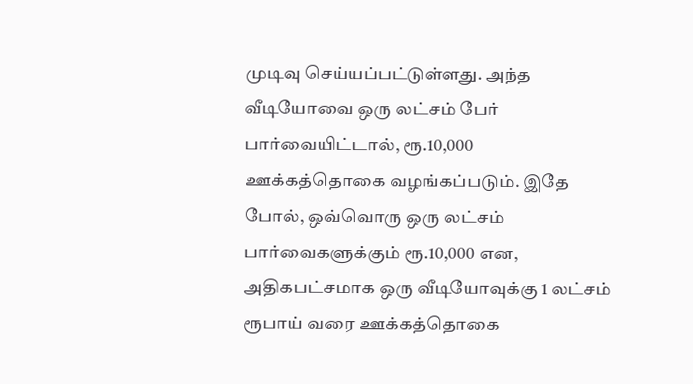முடிவு செய்யப்பட்டுள்ளது. அந்த வீடியோவை ஒரு லட்சம் பேர் பார்வையிட்டால், ரூ.10,000 ஊக்கத்தொகை வழங்கப்படும். இதே போல், ஒவ்வொரு ஒரு லட்சம் பார்வைகளுக்கும் ரூ.10,000 என, அதிகபட்சமாக ஒரு வீடியோவுக்கு 1 லட்சம் ரூபாய் வரை ஊக்கத்தொகை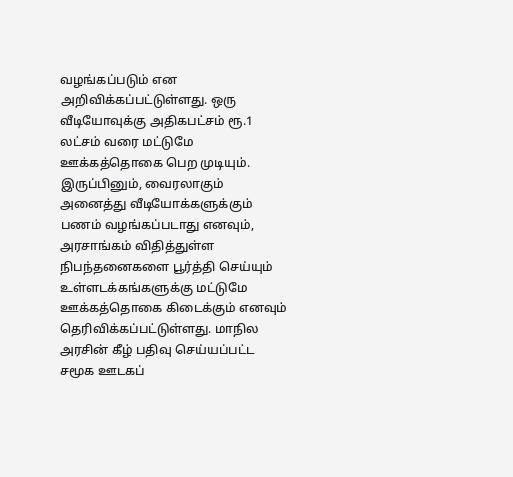வழங்கப்படும் என அறிவிக்கப்பட்டுள்ளது. ஒரு வீடியோவுக்கு அதிகபட்சம் ரூ.1 லட்சம் வரை மட்டுமே ஊக்கத்தொகை பெற முடியும். இருப்பினும், வைரலாகும் அனைத்து வீடியோக்களுக்கும் பணம் வழங்கப்படாது எனவும், அரசாங்கம் விதித்துள்ள நிபந்தனைகளை பூர்த்தி செய்யும் உள்ளடக்கங்களுக்கு மட்டுமே ஊக்கத்தொகை கிடைக்கும் எனவும் தெரிவிக்கப்பட்டுள்ளது. மாநில அரசின் கீழ் பதிவு செய்யப்பட்ட சமூக ஊடகப்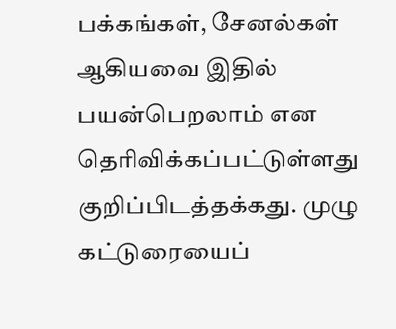பக்கங்கள், சேனல்கள் ஆகியவை இதில் பயன்பெறலாம் என தெரிவிக்கப்பட்டுள்ளது குறிப்பிடத்தக்கது. முழு கட்டுரையைப்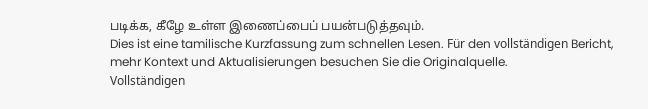படிக்க, கீழே உள்ள இணைப்பைப் பயன்படுத்தவும்.
Dies ist eine tamilische Kurzfassung zum schnellen Lesen. Für den vollständigen Bericht, mehr Kontext und Aktualisierungen besuchen Sie die Originalquelle.
Vollständigen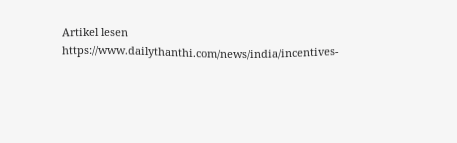Artikel lesen
https://www.dailythanthi.com/news/india/incentives-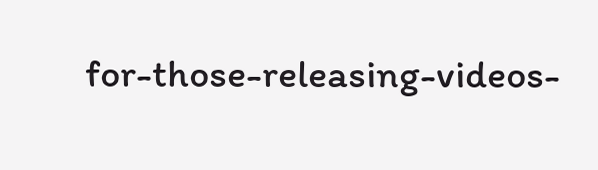for-those-releasing-videos-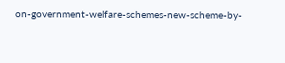on-government-welfare-schemes-new-scheme-by-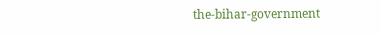the-bihar-government